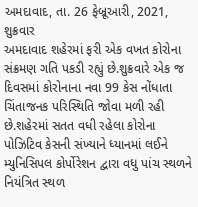અમદાવાદ, તા. 26 ફેબ્રૂઆરી, 2021, શુક્રવાર
અમદાવાદ શહેરમાં ફરી એક વખત કોરોના સંક્રમણ ગતિ પકડી રહ્યું છે.શુક્રવારે એક જ દિવસમાં કોરોનાના નવા 99 કેસ નોંધાતા ચિંતાજનક પરિસ્થિતિ જોવા મળી રહી છે.શહેરમાં સતત વધી રહેલા કોરોના પોઝિટિવ કેસની સંખ્યાને ધ્યાનમાં લઈને મ્યુનિસિપલ કોર્પોરેશન દ્વારા વધુ પાંચ સ્થળને નિયંત્રિત સ્થળ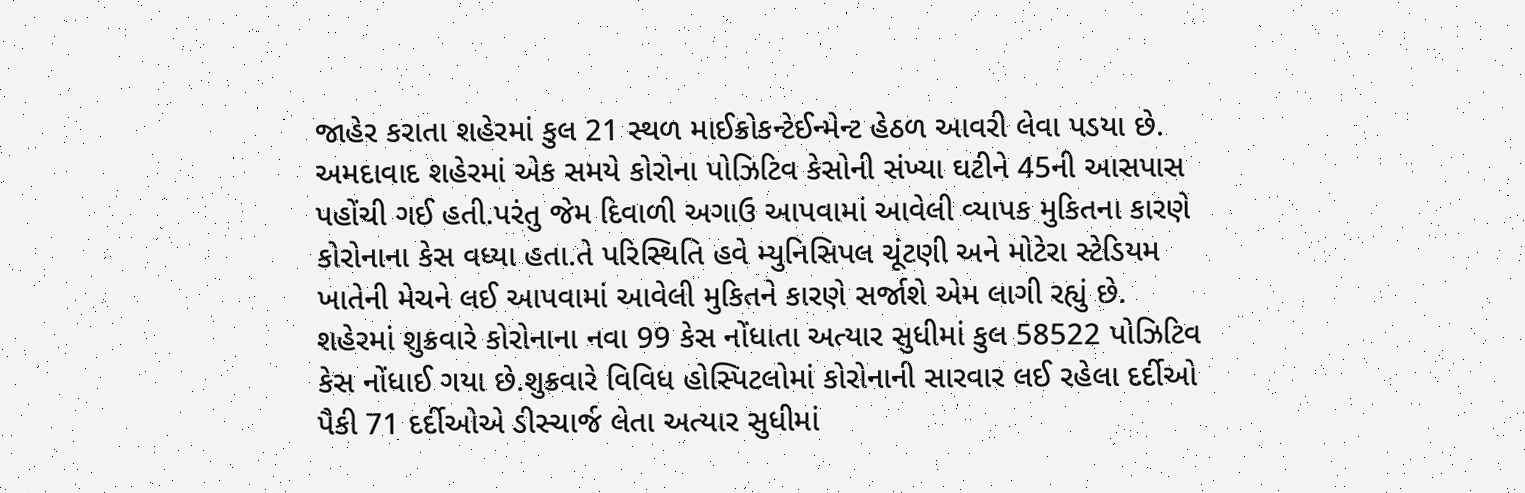જાહેર કરાતા શહેરમાં કુલ 21 સ્થળ માઈક્રોકન્ટેઈન્મેન્ટ હેઠળ આવરી લેવા પડયા છે.
અમદાવાદ શહેરમાં એક સમયે કોરોના પોઝિટિવ કેસોની સંખ્યા ઘટીને 45ની આસપાસ પહોંચી ગઈ હતી.પરંતુ જેમ દિવાળી અગાઉ આપવામાં આવેલી વ્યાપક મુકિતના કારણે કોરોનાના કેસ વધ્યા હતા.તે પરિસ્થિતિ હવે મ્યુનિસિપલ ચૂંટણી અને મોટેરા સ્ટેડિયમ ખાતેની મેચને લઈ આપવામાં આવેલી મુકિતને કારણે સર્જાશે એમ લાગી રહ્યું છે.
શહેરમાં શુક્રવારે કોરોનાના નવા 99 કેસ નોંધાતા અત્યાર સુધીમાં કુલ 58522 પોઝિટિવ કેસ નોંધાઈ ગયા છે.શુક્રવારે વિવિધ હોસ્પિટલોમાં કોરોનાની સારવાર લઈ રહેલા દર્દીઓ પૈકી 71 દર્દીઓએ ડીસ્ચાર્જ લેતા અત્યાર સુધીમાં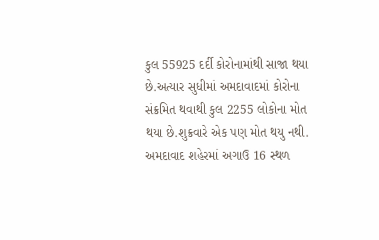કુલ 55925 દર્દી કોરોનામાંથી સાજા થયા છે.અત્યાર સુધીમાં અમદાવાદમાં કોરોના સંક્રમિત થવાથી કુલ 2255 લોકોના મોત થયા છે.શુક્રવારે એક પણ મોત થયુ નથી.
અમદાવાદ શહેરમાં અગાઉ 16 સ્થળ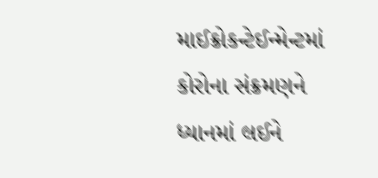માઈક્રોકન્ટેઈન્મેન્ટમાં કોરોના સંક્રમણને ધ્યાનમાં લઈને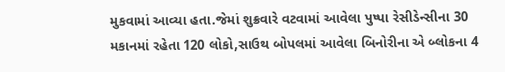મુકવામાં આવ્યા હતા.જેમાં શુક્રવારે વટવામાં આવેલા પુષ્પા રેસીડેન્સીના 30 મકાનમાં રહેતા 120 લોકો,સાઉથ બોપલમાં આવેલા બિનોરીના એ બ્લોકના 4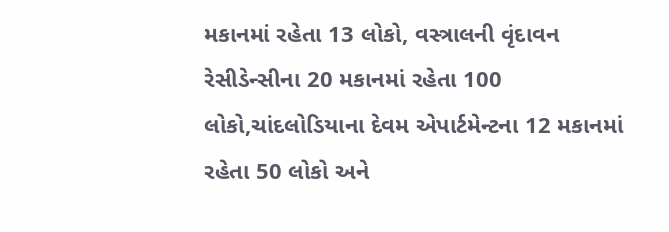મકાનમાં રહેતા 13 લોકો, વસ્ત્રાલની વૃંદાવન રેસીડેન્સીના 20 મકાનમાં રહેતા 100 લોકો,ચાંદલોડિયાના દેવમ એપાર્ટમેન્ટના 12 મકાનમાં રહેતા 50 લોકો અને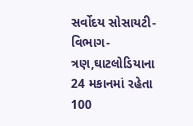સર્વોદય સોસાયટી-વિભાગ-ત્રણ,ઘાટલોડિયાના 24 મકાનમાં રહેતા 100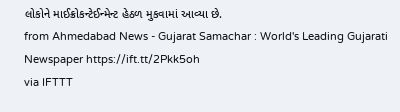લોકોને માઈક્રોકન્ટેઈન્મેન્ટ હેઠળ મુકવામાં આવ્યા છે.
from Ahmedabad News - Gujarat Samachar : World's Leading Gujarati Newspaper https://ift.tt/2Pkk5oh
via IFTTT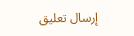إرسال تعليق